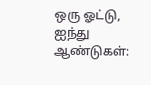ஒரு ஓட்டு, ஐந்து ஆண்டுகள்: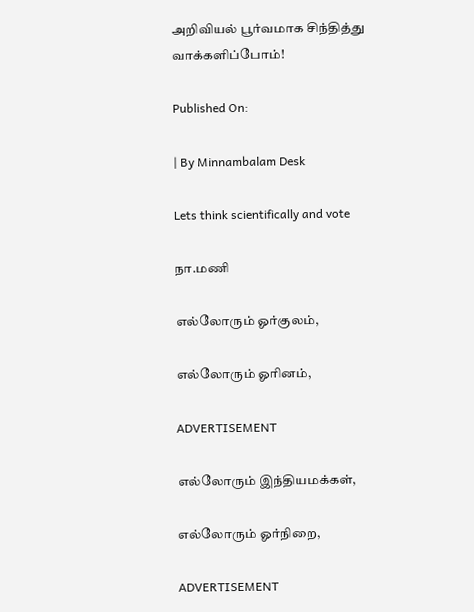அறிவியல் பூர்வமாக சிந்தித்து வாக்களிப்போம்!

Published On:

| By Minnambalam Desk

Lets think scientifically and vote

நா.மணி

எல்லோரும் ஓர்குலம்,

எல்லோரும் ஓரினம்,

ADVERTISEMENT

எல்லோரும் இந்தியமக்கள்,

எல்லோரும் ஓர்நிறை,

ADVERTISEMENT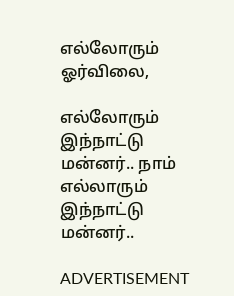எல்லோரும் ஓர்விலை,

எல்லோரும் இந்நாட்டு மன்னர்.. நாம் எல்லாரும் இந்நாட்டு மன்னர்..

ADVERTISEMENT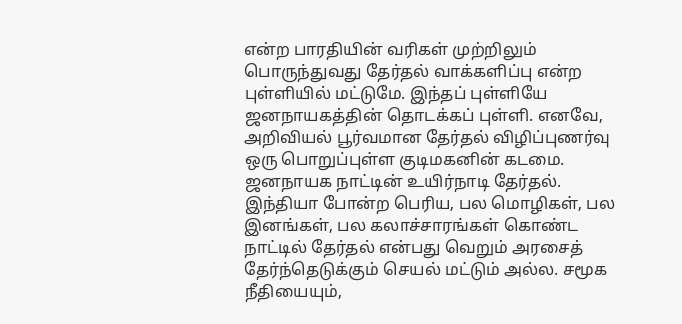என்ற பாரதியின் வரிகள் முற்றிலும் பொருந்துவது தேர்தல் வாக்களிப்பு என்ற புள்ளியில் மட்டுமே. இந்தப் புள்ளியே ஜனநாயகத்தின் தொடக்கப் புள்ளி. எனவே, அறிவியல் பூர்வமான தேர்தல் விழிப்புணர்வு ஒரு பொறுப்புள்ள குடிமகனின் கடமை. ஜனநாயக நாட்டின் உயிர்நாடி தேர்தல். இந்தியா போன்ற பெரிய, பல மொழிகள், பல இனங்கள், பல கலாச்சாரங்கள் கொண்ட நாட்டில் தேர்தல் என்பது வெறும் அரசைத் தேர்ந்தெடுக்கும் செயல் மட்டும் அல்ல. சமூக நீதியையும்,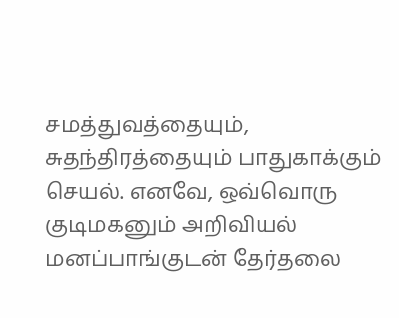சமத்துவத்தையும், சுதந்திரத்தையும் பாதுகாக்கும் செயல். எனவே, ஒவ்வொரு குடிமகனும் அறிவியல் மனப்பாங்குடன் தேர்தலை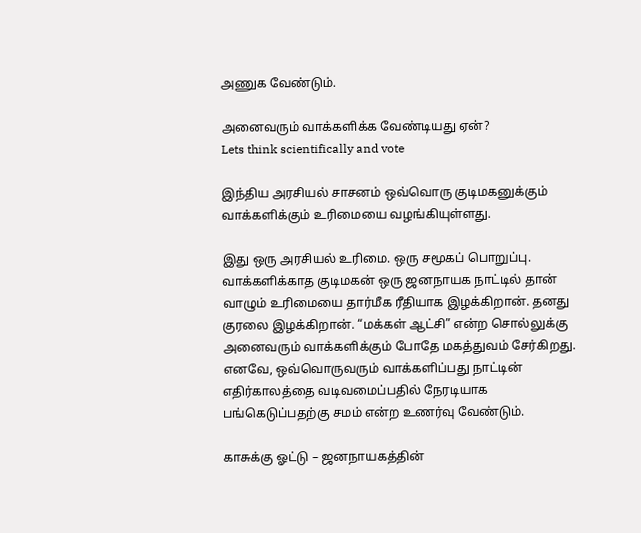அணுக வேண்டும்.

அனைவரும் வாக்களிக்க வேண்டியது ஏன்?
Lets think scientifically and vote

இந்திய அரசியல் சாசனம் ஒவ்வொரு குடிமகனுக்கும் வாக்களிக்கும் உரிமையை வழங்கியுள்ளது.

இது ஒரு அரசியல் உரிமை. ஒரு சமூகப் பொறுப்பு. வாக்களிக்காத குடிமகன் ஒரு ஜனநாயக நாட்டில் தான் வாழும் உரிமையை தார்மீக ரீதியாக இழக்கிறான். தனது குரலை இழக்கிறான். “மக்கள் ஆட்சி” என்ற சொல்லுக்கு அனைவரும் வாக்களிக்கும் போதே மகத்துவம் சேர்கிறது. எனவே, ஒவ்வொருவரும் வாக்களிப்பது நாட்டின் எதிர்காலத்தை வடிவமைப்பதில் நேரடியாக பங்கெடுப்பதற்கு சமம் என்ற உணர்வு வேண்டும்.

காசுக்கு ஓட்டு – ஜனநாயகத்தின்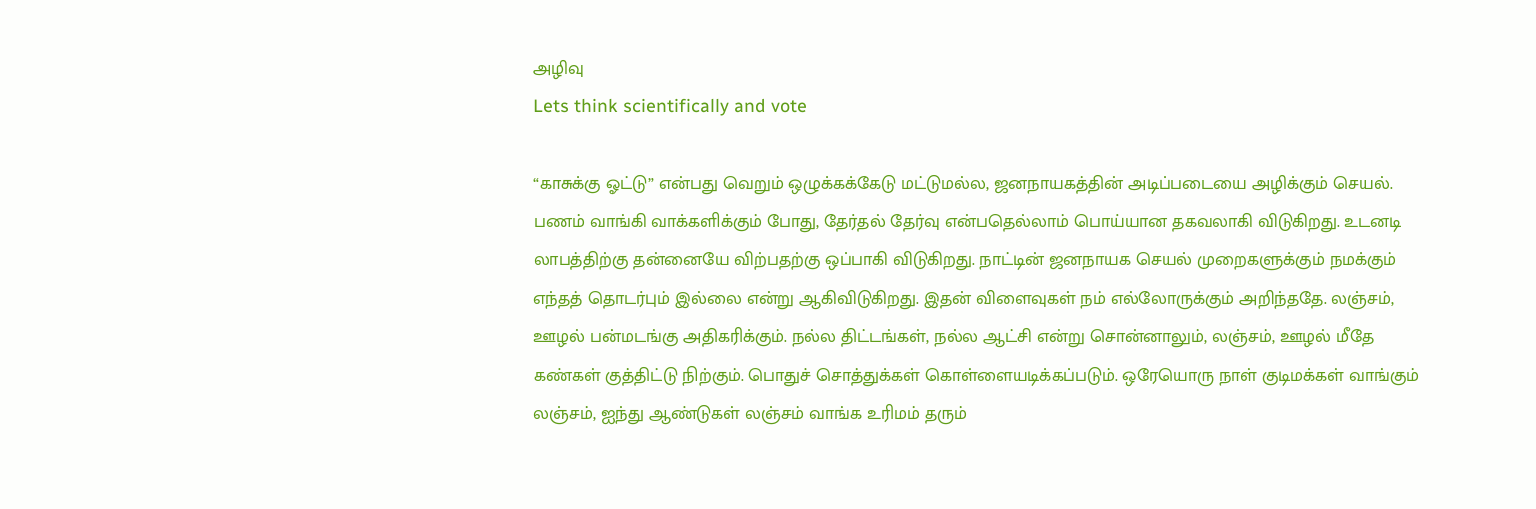அழிவு
Lets think scientifically and vote

“காசுக்கு ஓட்டு” என்பது வெறும் ஒழுக்கக்கேடு மட்டுமல்ல, ஜனநாயகத்தின் அடிப்படையை அழிக்கும் செயல். பணம் வாங்கி வாக்களிக்கும் போது, தேர்தல் தேர்வு என்பதெல்லாம் பொய்யான தகவலாகி விடுகிறது. உடனடி லாபத்திற்கு தன்னையே விற்பதற்கு ஒப்பாகி விடுகிறது. நாட்டின் ஜனநாயக செயல் முறைகளுக்கும் நமக்கும் எந்தத் தொடர்பும் இல்லை என்று ஆகிவிடுகிறது. இதன் விளைவுகள் நம் எல்லோருக்கும் அறிந்ததே. லஞ்சம், ஊழல் பன்மடங்கு அதிகரிக்கும். நல்ல திட்டங்கள், நல்ல ஆட்சி என்று சொன்னாலும், லஞ்சம், ஊழல் மீதே கண்கள் குத்திட்டு நிற்கும். பொதுச் சொத்துக்கள் கொள்ளையடிக்கப்படும். ஒரேயொரு நாள் குடிமக்கள் வாங்கும் லஞ்சம், ஐந்து ஆண்டுகள் லஞ்சம் வாங்க உரிமம் தரும்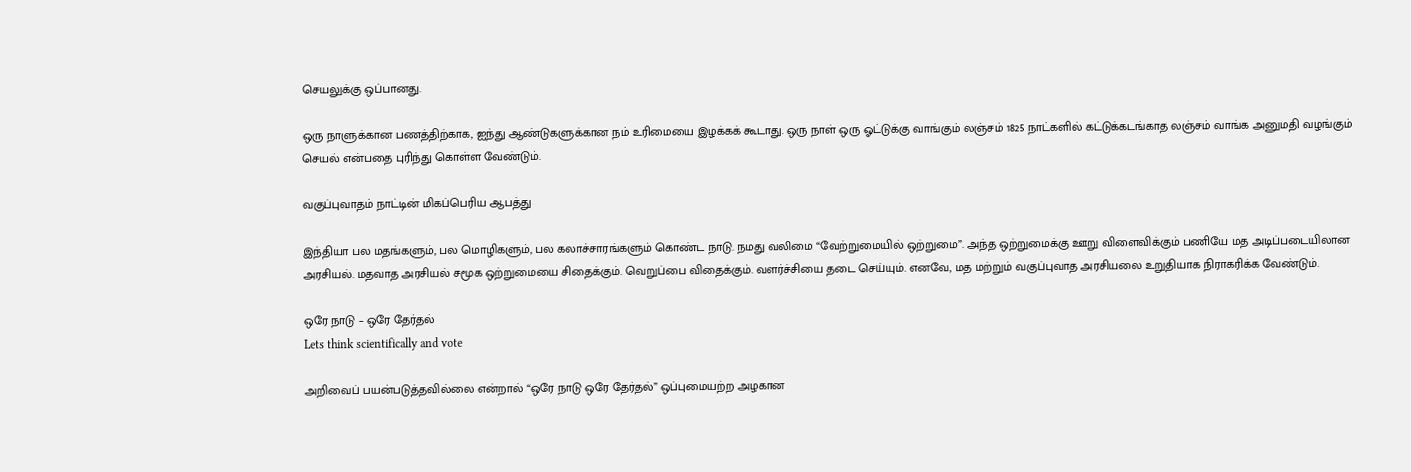செயலுக்கு ஒப்பானது.

ஒரு நாளுக்கான பணத்திற்காக, ஐந்து ஆண்டுகளுக்கான நம் உரிமையை இழக்கக் கூடாது. ஒரு நாள் ஒரு ஓட்டுக்கு வாங்கும் லஞ்சம் 1825 நாட்களில் கட்டுக்கடங்காத லஞ்சம் வாங்க அனுமதி வழங்கும் செயல் என்பதை புரிந்து கொள்ள வேண்டும்.

வகுப்புவாதம் நாட்டின் மிகப்பெரிய ஆபத்து

இந்தியா பல மதங்களும், பல மொழிகளும், பல கலாச்சாரங்களும் கொண்ட நாடு. நமது வலிமை “வேற்றுமையில் ஒற்றுமை”. அந்த ஒற்றுமைக்கு ஊறு விளைவிக்கும் பணியே மத அடிப்படையிலான அரசியல். மதவாத அரசியல் சமூக ஒற்றுமையை சிதைக்கும். வெறுப்பை விதைக்கும். வளர்ச்சியை தடை செய்யும். எனவே, மத மற்றும் வகுப்புவாத அரசியலை உறுதியாக நிராகரிக்க வேண்டும்.

ஒரே நாடு – ஒரே தேர்தல்
Lets think scientifically and vote

அறிவைப் பயன்படுத்தவில்லை என்றால் “ஒரே நாடு ஒரே தேர்தல்” ஒப்புமையற்ற அழகான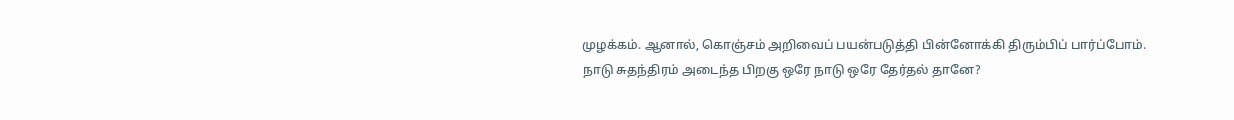முழக்கம். ஆனால், கொஞ்சம் அறிவைப் பயன்படுத்தி பின்னோக்கி திரும்பிப் பார்ப்போம். நாடு சுதந்திரம் அடைந்த பிறகு ஒரே நாடு ஒரே தேர்தல் தானே?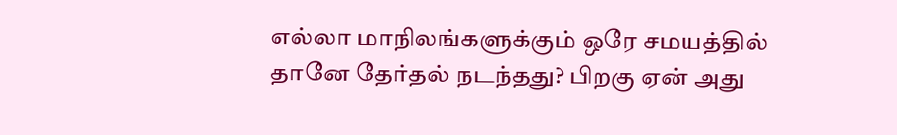எல்லா மாநிலங்களுக்கும் ஒரே சமயத்தில் தானே தேர்தல் நடந்தது? பிறகு ஏன் அது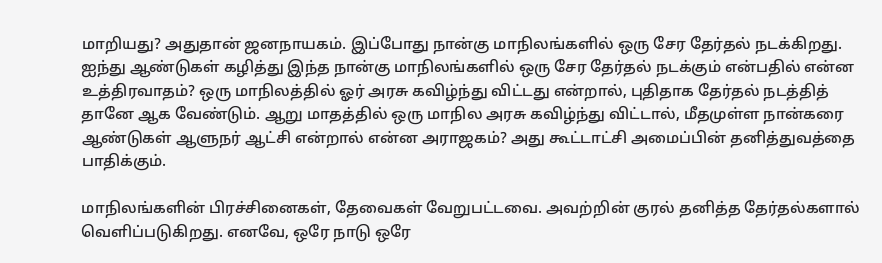மாறியது? அதுதான் ஜனநாயகம். இப்போது நான்கு மாநிலங்களில் ஒரு சேர தேர்தல் நடக்கிறது. ஐந்து ஆண்டுகள் கழித்து இந்த நான்கு மாநிலங்களில் ஒரு சேர தேர்தல் நடக்கும் என்பதில் என்ன உத்திரவாதம்? ஒரு மாநிலத்தில் ஓர் அரசு கவிழ்ந்து விட்டது என்றால், புதிதாக தேர்தல் நடத்தித் தானே ஆக வேண்டும். ஆறு மாதத்தில் ஒரு மாநில அரசு கவிழ்ந்து விட்டால், மீதமுள்ள நான்கரை ஆண்டுகள் ஆளுநர் ஆட்சி என்றால் என்ன அராஜகம்? அது கூட்டாட்சி அமைப்பின் தனித்துவத்தை பாதிக்கும்.

மாநிலங்களின் பிரச்சினைகள், தேவைகள் வேறுபட்டவை. அவற்றின் குரல் தனித்த தேர்தல்களால் வெளிப்படுகிறது. எனவே, ஒரே நாடு ஒரே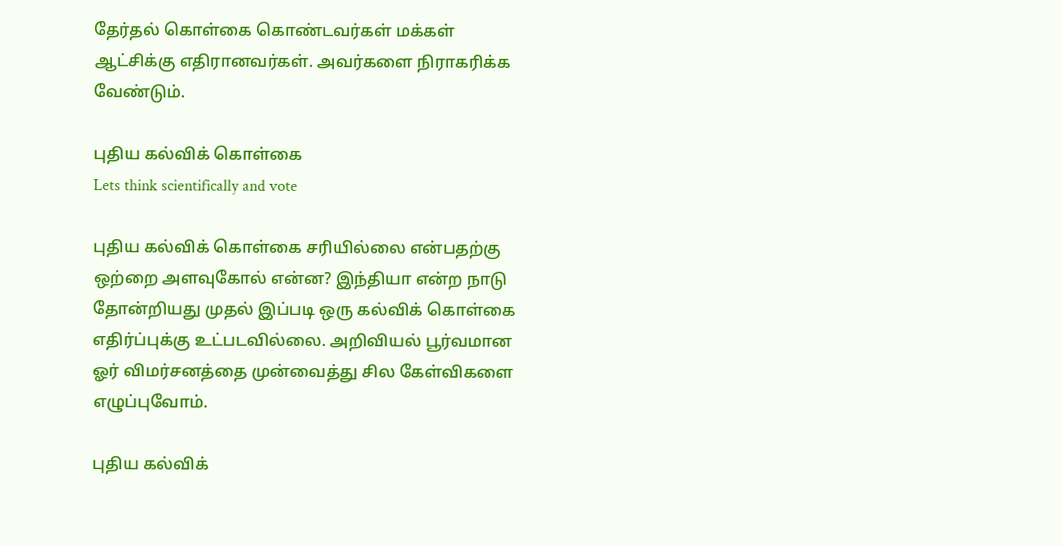தேர்தல் கொள்கை கொண்டவர்கள் மக்கள் ஆட்சிக்கு எதிரானவர்கள். அவர்களை நிராகரிக்க வேண்டும்.

புதிய கல்விக் கொள்கை
Lets think scientifically and vote

புதிய கல்விக் கொள்கை சரியில்லை என்பதற்கு ஒற்றை அளவுகோல் என்ன? இந்தியா என்ற நாடு தோன்றியது முதல் இப்படி ஒரு கல்விக் கொள்கை எதிர்ப்புக்கு உட்படவில்லை. அறிவியல் பூர்வமான ஓர் விமர்சனத்தை முன்வைத்து சில கேள்விகளை எழுப்புவோம்.

புதிய கல்விக்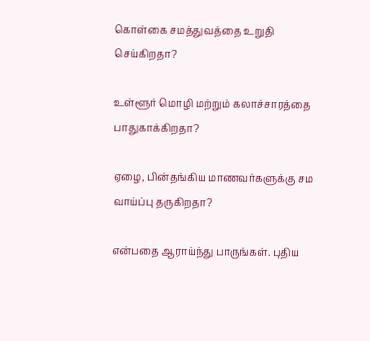கொள்கை சமத்துவத்தை உறுதி செய்கிறதா?

உள்ளூர் மொழி மற்றும் கலாச்சாரத்தை பாதுகாக்கிறதா?

ஏழை, பின்தங்கிய மாணவர்களுக்கு சம வாய்ப்பு தருகிறதா?

என்பதை ஆராய்ந்து பாருங்கள். புதிய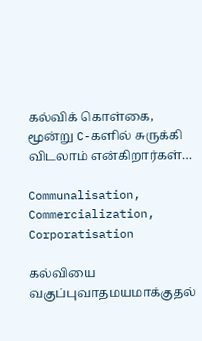கல்விக் கொள்கை, மூன்று C-களில் சுருக்கி விடலாம் என்கிறார்கள்…

Communalisation, Commercialization, Corporatisation

கல்வியை வகுப்புவாதமயமாக்குதல்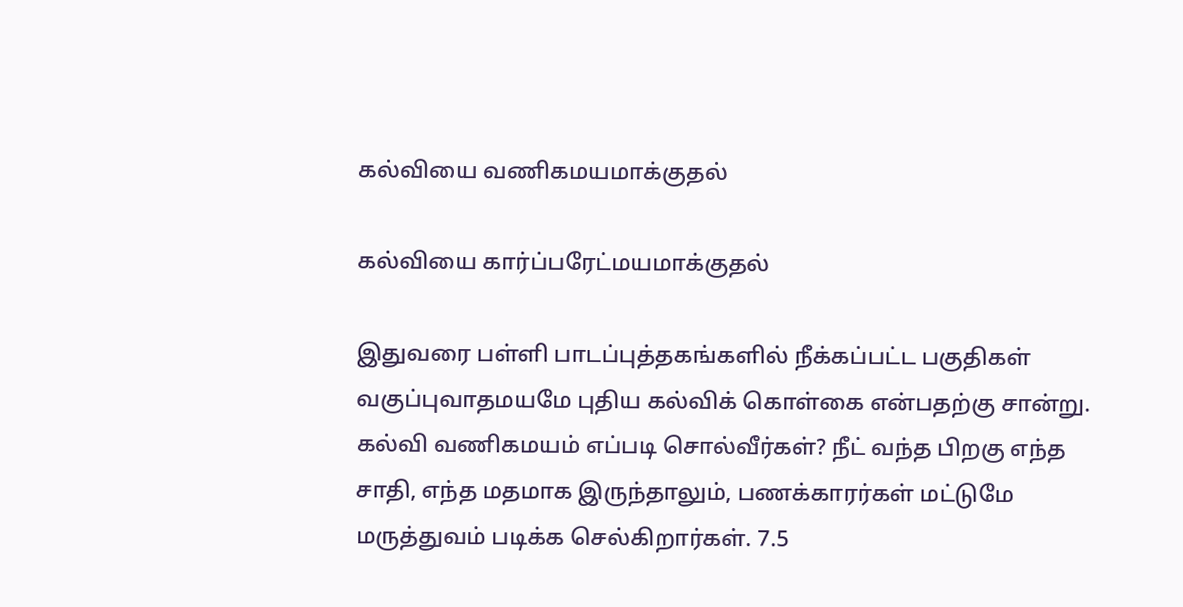கல்வியை வணிகமயமாக்குதல்

கல்வியை கார்ப்பரேட்மயமாக்குதல்

இதுவரை பள்ளி பாடப்புத்தகங்களில் நீக்கப்பட்ட பகுதிகள் வகுப்புவாதமயமே புதிய கல்விக் கொள்கை என்பதற்கு சான்று. கல்வி வணிகமயம் எப்படி சொல்வீர்கள்? நீட் வந்த பிறகு எந்த சாதி, எந்த மதமாக இருந்தாலும், பணக்காரர்கள் மட்டுமே மருத்துவம் படிக்க செல்கிறார்கள். 7.5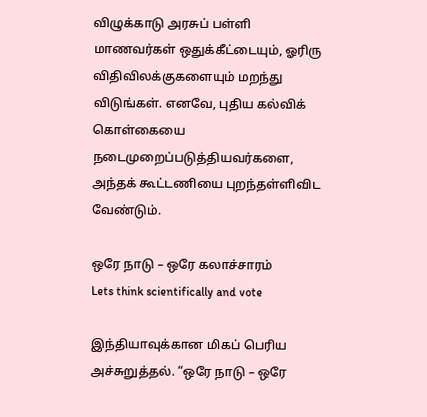விழுக்காடு அரசுப் பள்ளி மாணவர்கள் ஒதுக்கீட்டையும், ஓரிரு விதிவிலக்குகளையும் மறந்து விடுங்கள். எனவே, புதிய கல்விக் கொள்கையை நடைமுறைப்படுத்தியவர்களை, அந்தக் கூட்டணியை புறந்தள்ளிவிட வேண்டும்.

ஒரே நாடு – ஒரே கலாச்சாரம்
Lets think scientifically and vote

இந்தியாவுக்கான மிகப் பெரிய அச்சுறுத்தல். “ஒரே நாடு – ஒரே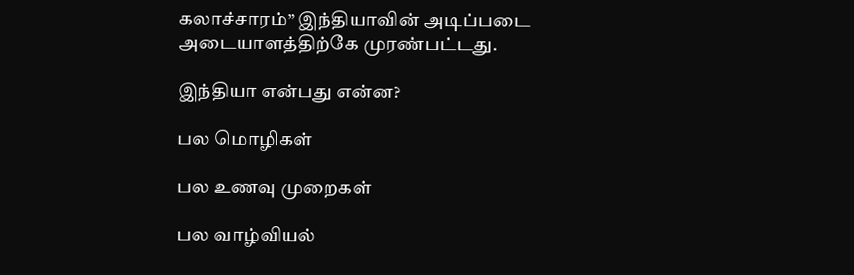கலாச்சாரம்” இந்தியாவின் அடிப்படை அடையாளத்திற்கே முரண்பட்டது.

இந்தியா என்பது என்ன?

பல மொழிகள்

பல உணவு முறைகள்

பல வாழ்வியல்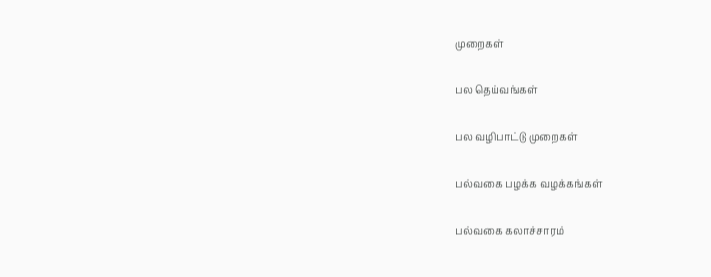முறைகள்

பல தெய்வங்கள்

பல வழிபாட்டு முறைகள்

பல்வகை பழக்க வழக்கங்கள்

பல்வகை கலாச்சாரம்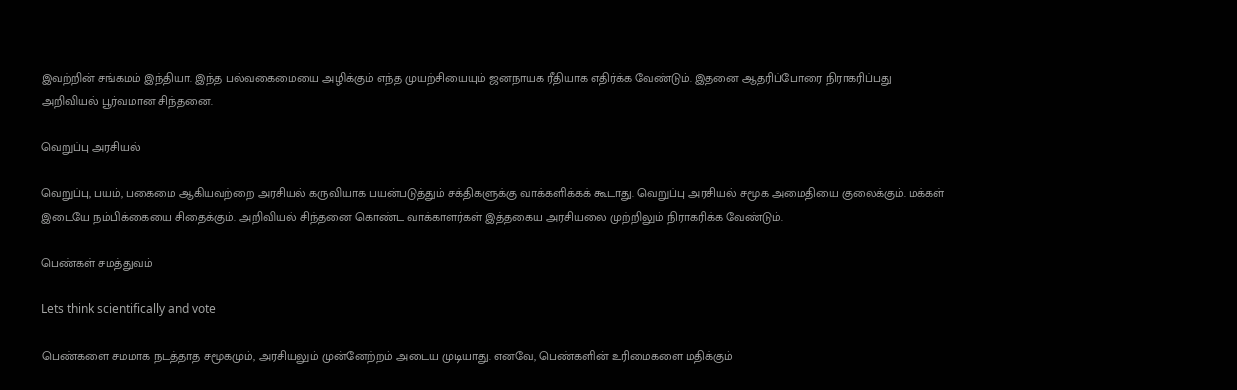இவற்றின் சங்கமம் இந்தியா. இந்த பல்வகைமையை அழிக்கும் எந்த முயற்சியையும் ஜனநாயக ரீதியாக எதிர்க்க வேண்டும். இதனை ஆதரிப்போரை நிராகரிப்பது அறிவியல் பூர்வமான சிந்தனை.

வெறுப்பு அரசியல்

வெறுப்பு, பயம், பகைமை ஆகியவற்றை அரசியல் கருவியாக பயன்படுத்தும் சக்திகளுக்கு வாக்களிக்கக் கூடாது. வெறுப்பு அரசியல் சமூக அமைதியை குலைக்கும். மக்கள் இடையே நம்பிக்கையை சிதைக்கும். அறிவியல் சிந்தனை கொண்ட வாக்காளர்கள் இத்தகைய அரசியலை முற்றிலும் நிராகரிக்க வேண்டும்.

பெண்கள் சமத்துவம்

Lets think scientifically and vote

பெண்களை சமமாக நடத்தாத சமூகமும், அரசியலும் முன்னேற்றம் அடைய முடியாது. எனவே, பெண்களின் உரிமைகளை மதிக்கும்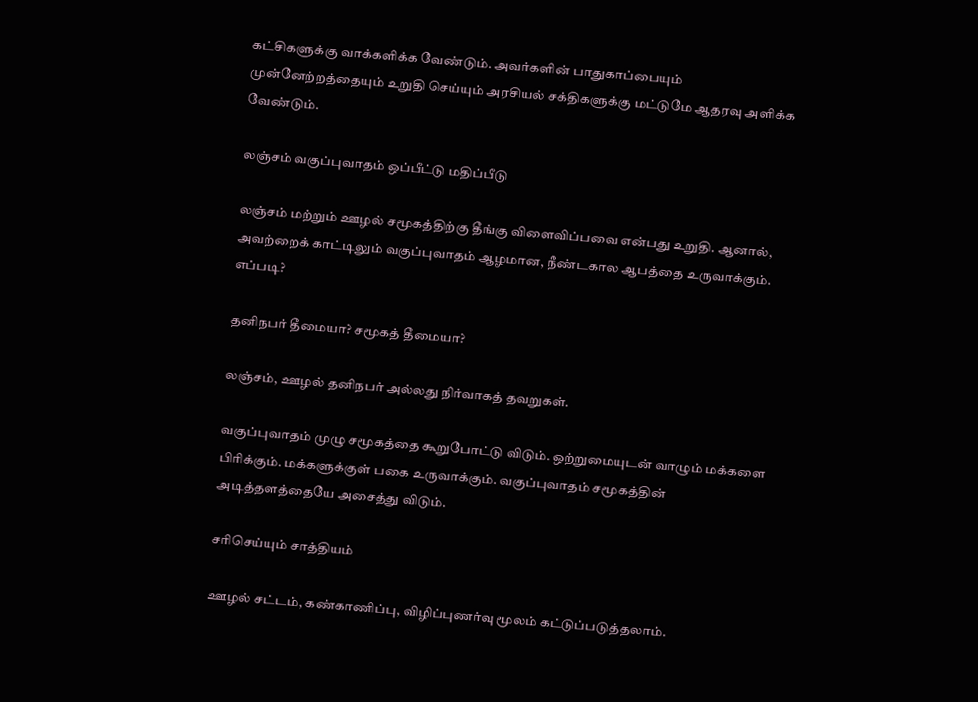கட்சிகளுக்கு வாக்களிக்க வேண்டும். அவர்களின் பாதுகாப்பையும் முன்னேற்றத்தையும் உறுதி செய்யும் அரசியல் சக்திகளுக்கு மட்டுமே ஆதரவு அளிக்க வேண்டும்.

லஞ்சம் வகுப்புவாதம் ஒப்பீட்டு மதிப்பீடு

லஞ்சம் மற்றும் ஊழல் சமூகத்திற்கு தீங்கு விளைவிப்பவை என்பது உறுதி. ஆனால், அவற்றைக் காட்டிலும் வகுப்புவாதம் ஆழமான, நீண்டகால ஆபத்தை உருவாக்கும். எப்படி?

தனிநபர் தீமையா? சமூகத் தீமையா?

லஞ்சம், ஊழல் தனிநபர் அல்லது நிர்வாகத் தவறுகள்.

வகுப்புவாதம் முழு சமூகத்தை கூறுபோட்டு விடும். ஒற்றுமையுடன் வாழும் மக்களை பிரிக்கும். மக்களுக்குள் பகை உருவாக்கும். வகுப்புவாதம் சமூகத்தின் அடித்தளத்தையே அசைத்து விடும்.

சரிசெய்யும் சாத்தியம்

ஊழல் சட்டம், கண்காணிப்பு, விழிப்புணர்வு மூலம் கட்டுப்படுத்தலாம்.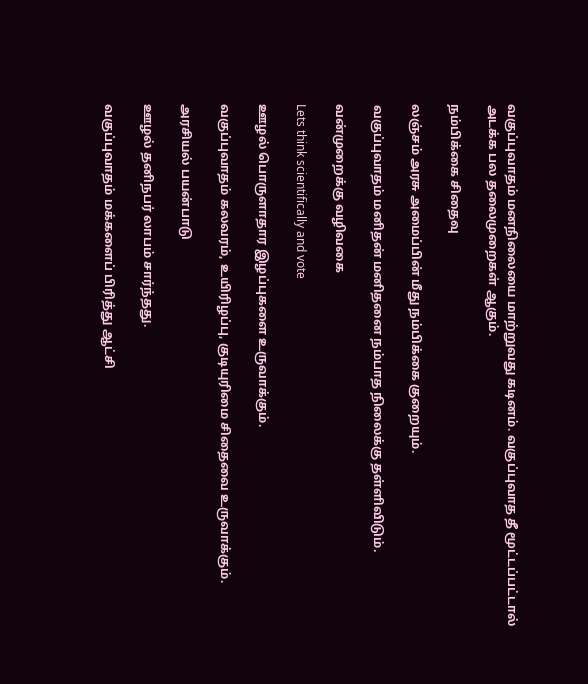வகுப்புவாதம் மனநிலையை மாற்றுவது கடினம். வகுப்புவாத தீ மூட்டப்பட்டால் அடக்க பல தலைமுறைகள் ஆகும்.

நம்பிக்கை சிதைவு

லஞ்சம் அரசு அமைப்பின் மீது நம்பிக்கை குறையும்.

வகுப்புவாதம் மனிதன் மனிதனை நம்பாத நிலைக்கு தள்ளிவிடும்.

வன்முறைக்கு வழிவகை

Lets think scientifically and vote

ஊழல் பொருளாதார இழப்புகளை உருவாக்கும்.

வகுப்புவாதம் கலவரம், உயிரிழப்பு, குடியுரிமை சிதைவை உருவாக்கும்.

அரசியல் பயன்பாடு

ஊழல் தனிநபர் லாபம் சார்ந்தது.

வகுப்புவாதம் மக்களைப் பிரித்து ஆட்சி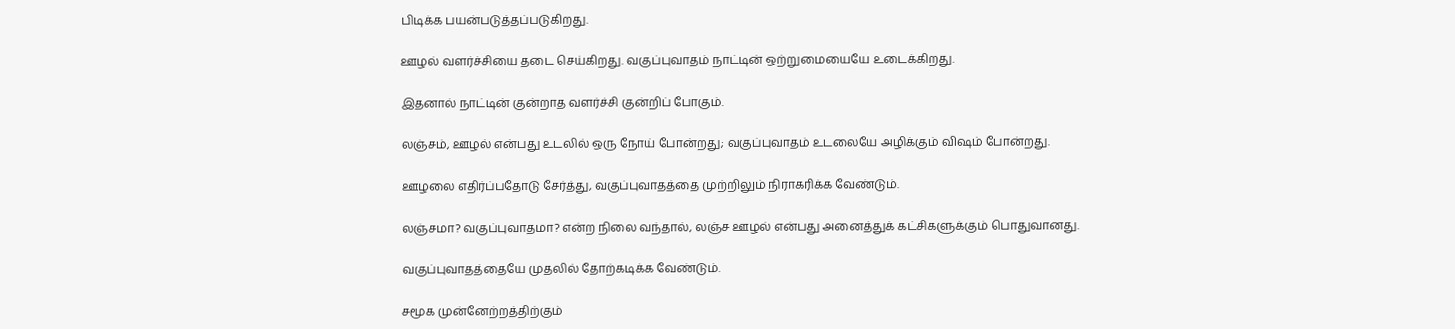பிடிக்க பயன்படுத்தப்படுகிறது.

ஊழல் வளர்ச்சியை தடை செய்கிறது. வகுப்புவாதம் நாட்டின் ஒற்றுமையையே உடைக்கிறது.

இதனால் நாட்டின் குன்றாத வளர்ச்சி குன்றிப் போகும்.

லஞ்சம், ஊழல் என்பது உடலில் ஒரு நோய் போன்றது; வகுப்புவாதம் உடலையே அழிக்கும் விஷம் போன்றது.

ஊழலை எதிர்ப்பதோடு சேர்த்து, வகுப்புவாதத்தை முற்றிலும் நிராகரிக்க வேண்டும்.

லஞ்சமா? வகுப்புவாதமா? என்ற நிலை வந்தால், லஞ்ச ஊழல் என்பது அனைத்துக் கட்சிகளுக்கும் பொதுவானது.

வகுப்புவாதத்தையே முதலில் தோற்கடிக்க வேண்டும்.

சமூக முன்னேற்றத்திற்கும்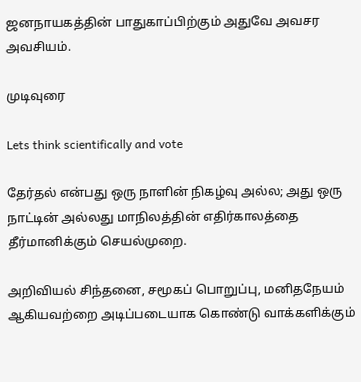ஜனநாயகத்தின் பாதுகாப்பிற்கும் அதுவே அவசர அவசியம்.

முடிவுரை

Lets think scientifically and vote

தேர்தல் என்பது ஒரு நாளின் நிகழ்வு அல்ல; அது ஒரு நாட்டின் அல்லது மாநிலத்தின் எதிர்காலத்தை தீர்மானிக்கும் செயல்முறை.

அறிவியல் சிந்தனை, சமூகப் பொறுப்பு, மனிதநேயம் ஆகியவற்றை அடிப்படையாக கொண்டு வாக்களிக்கும்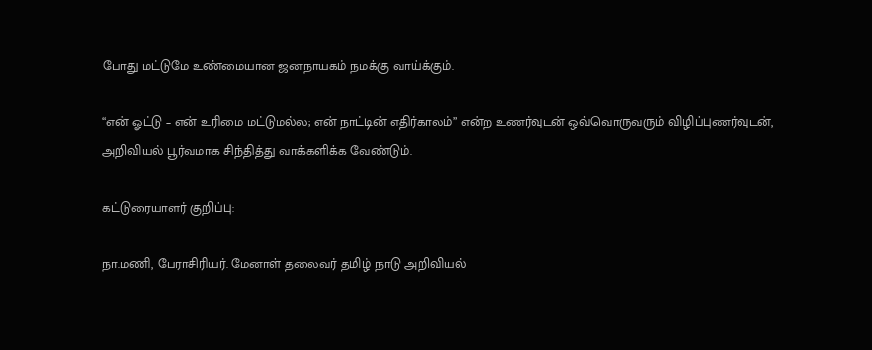போது மட்டுமே உண்மையான ஜனநாயகம் நமக்கு வாய்க்கும்.

“என் ஓட்டு – என் உரிமை மட்டுமல்ல; என் நாட்டின் எதிர்காலம்” என்ற உணர்வுடன் ஒவ்வொருவரும் விழிப்புணர்வுடன், அறிவியல் பூர்வமாக சிந்தித்து வாக்களிக்க வேண்டும்.

கட்டுரையாளர் குறிப்பு:

நா.மணி, பேராசிரியர். மேனாள் தலைவர் தமிழ் நாடு அறிவியல்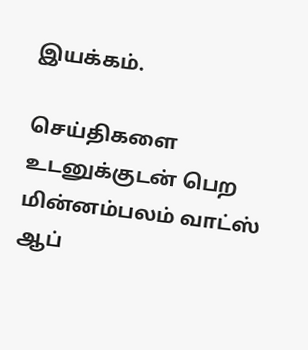இயக்கம்.

செய்திகளை உடனுக்குடன் பெற மின்னம்பலம் வாட்ஸ் ஆப்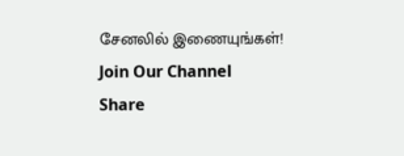சேனலில் இணையுங்கள்!
Join Our Channel
Share